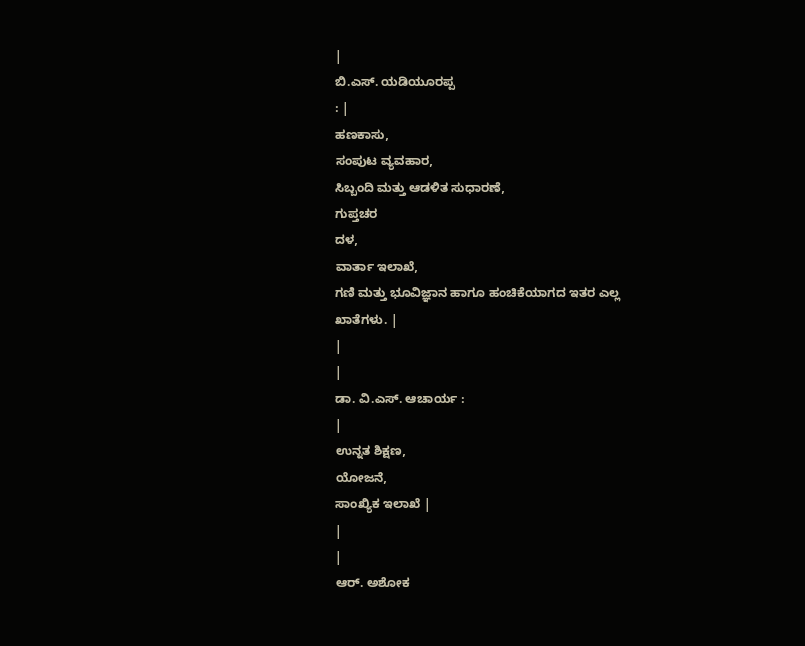|
ಬಿ.ಎಸ್. ಯಡಿಯೂರಪ್ಪ
: |
ಹಣಕಾಸು,
ಸಂಪುಟ ವ್ಯವಹಾರ,
ಸಿಬ್ಬಂದಿ ಮತ್ತು ಆಡಳಿತ ಸುಧಾರಣೆ,
ಗುಪ್ತಚರ
ದಳ,
ವಾರ್ತಾ ಇಲಾಖೆ,
ಗಣಿ ಮತ್ತು ಭೂವಿಜ್ಞಾನ ಹಾಗೂ ಹಂಚಿಕೆಯಾಗದ ಇತರ ಎಲ್ಲ
ಖಾತೆಗಳು. |
|
|
ಡಾ. ವಿ.ಎಸ್. ಆಚಾರ್ಯ :
|
ಉನ್ನತ ಶಿಕ್ಷಣ,
ಯೋಜನೆ,
ಸಾಂಖ್ಯಿಕ ಇಲಾಖೆ |
|
|
ಆರ್. ಅಶೋಕ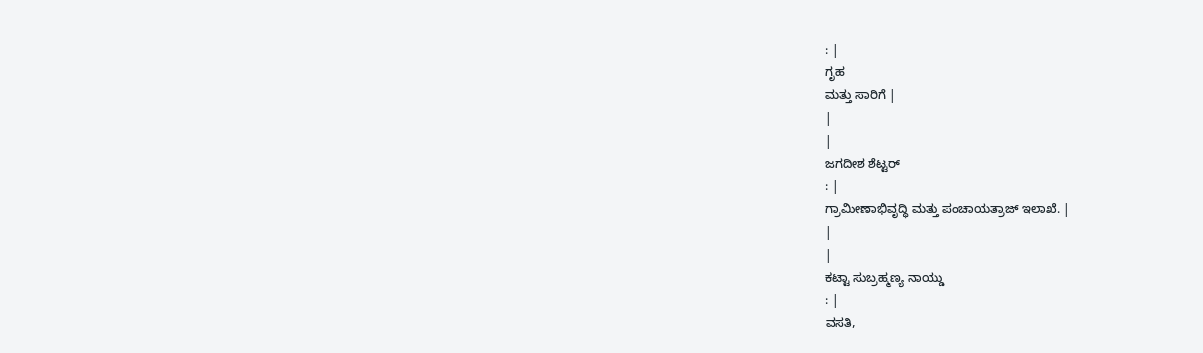: |
ಗೃಹ
ಮತ್ತು ಸಾರಿಗೆ |
|
|
ಜಗದೀಶ ಶೆಟ್ಟರ್
: |
ಗ್ರಾಮೀಣಾಭಿವೃದ್ಧಿ ಮತ್ತು ಪಂಚಾಯತ್ರಾಜ್ ಇಲಾಖೆ. |
|
|
ಕಟ್ಟಾ ಸುಬ್ರಹ್ಮಣ್ಯ ನಾಯ್ಡು
: |
ವಸತಿ,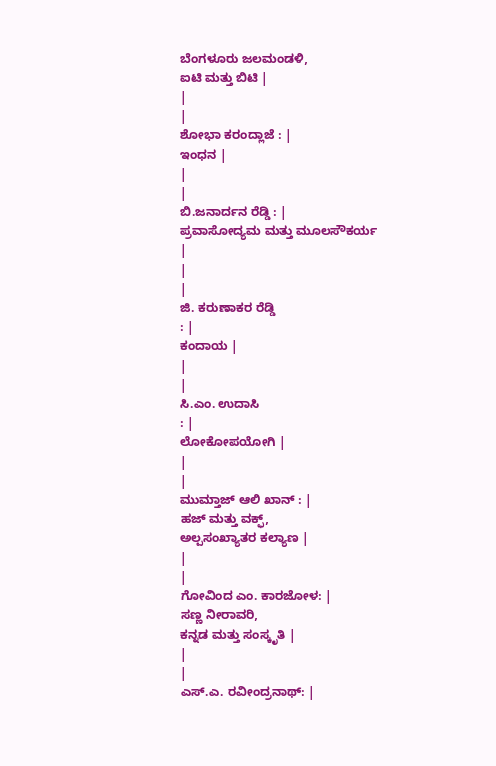ಬೆಂಗಳೂರು ಜಲಮಂಡಳಿ,
ಐಟಿ ಮತ್ತು ಬಿಟಿ |
|
|
ಶೋಭಾ ಕರಂದ್ಲಾಜೆ : |
ಇಂಧನ |
|
|
ಬಿ.ಜನಾರ್ದನ ರೆಡ್ಡಿ : |
ಪ್ರವಾಸೋದ್ಯಮ ಮತ್ತು ಮೂಲಸೌಕರ್ಯ |
|
|
ಜಿ. ಕರುಣಾಕರ ರೆಡ್ಡಿ
: |
ಕಂದಾಯ |
|
|
ಸಿ.ಎಂ. ಉದಾಸಿ
: |
ಲೋಕೋಪಯೋಗಿ |
|
|
ಮುಮ್ತಾಜ್ ಆಲಿ ಖಾನ್ : |
ಹಜ್ ಮತ್ತು ವಕ್ಫ್,
ಅಲ್ಪಸಂಖ್ಯಾತರ ಕಲ್ಯಾಣ |
|
|
ಗೋವಿಂದ ಎಂ. ಕಾರಜೋಳ: |
ಸಣ್ಣ ನೀರಾವರಿ,
ಕನ್ನಡ ಮತ್ತು ಸಂಸ್ಕೃತಿ |
|
|
ಎಸ್.ಎ. ರವೀಂದ್ರನಾಥ್: |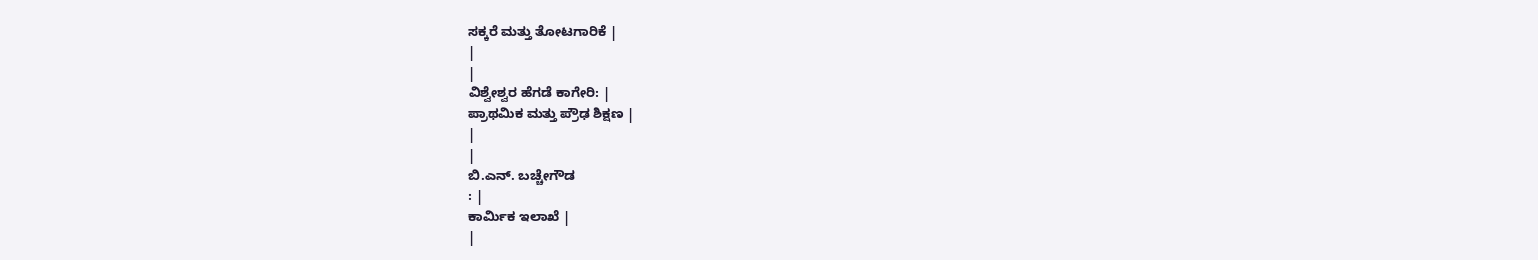ಸಕ್ಕರೆ ಮತ್ತು ತೋಟಗಾರಿಕೆ |
|
|
ವಿಶ್ವೇಶ್ವರ ಹೆಗಡೆ ಕಾಗೇರಿ: |
ಪ್ರಾಥಮಿಕ ಮತ್ತು ಪ್ರೌಢ ಶಿಕ್ಷಣ |
|
|
ಬಿ.ಎನ್. ಬಚ್ಚೇಗೌಡ
: |
ಕಾರ್ಮಿಕ ಇಲಾಖೆ |
|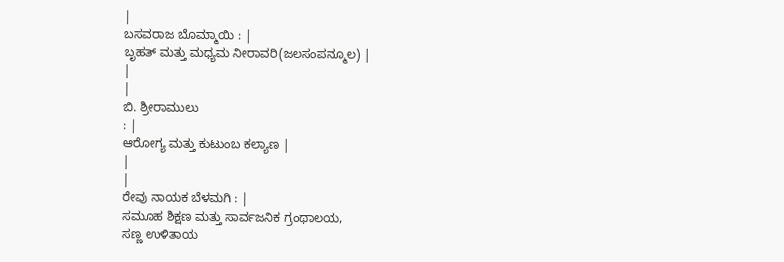|
ಬಸವರಾಜ ಬೊಮ್ಮಾಯಿ : |
ಬೃಹತ್ ಮತ್ತು ಮಧ್ಯಮ ನೀರಾವರಿ(ಜಲಸಂಪನ್ಮೂಲ) |
|
|
ಬಿ. ಶ್ರೀರಾಮುಲು
: |
ಆರೋಗ್ಯ ಮತ್ತು ಕುಟುಂಬ ಕಲ್ಯಾಣ |
|
|
ರೇವು ನಾಯಕ ಬೆಳಮಗಿ : |
ಸಮೂಹ ಶಿಕ್ಷಣ ಮತ್ತು ಸಾರ್ವಜನಿಕ ಗ್ರಂಥಾಲಯ,
ಸಣ್ಣ ಉಳಿತಾಯ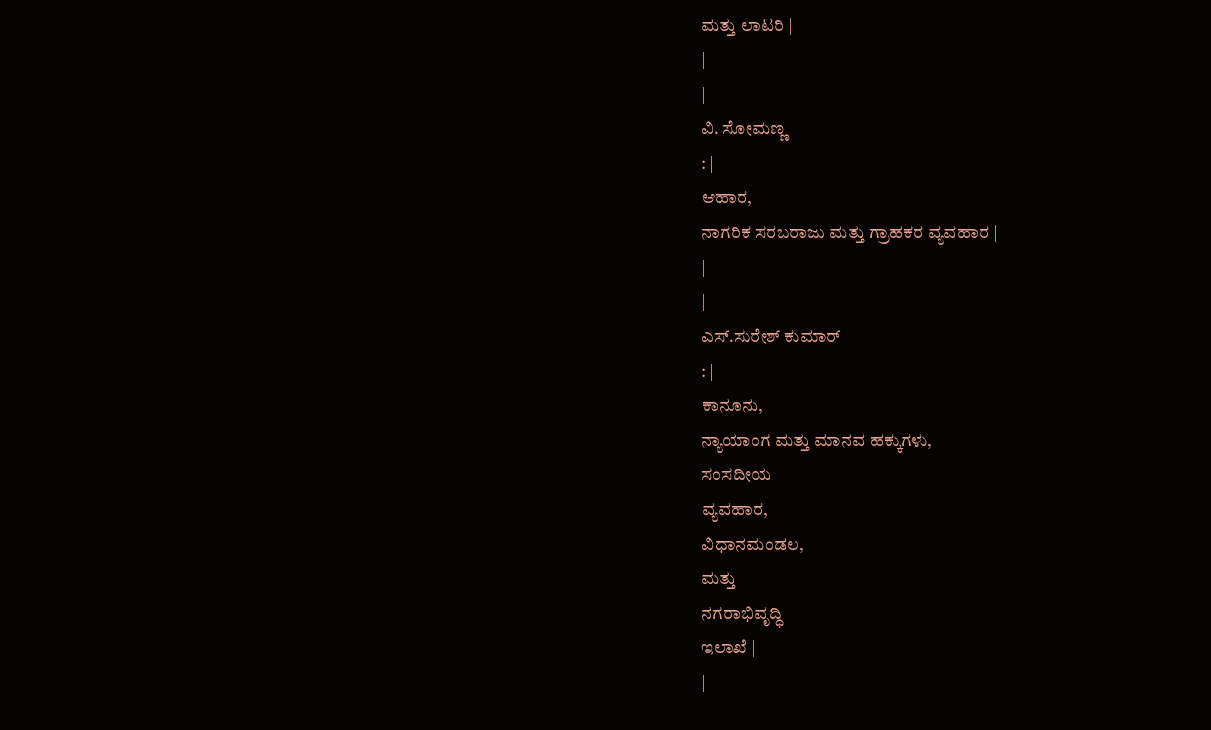ಮತ್ತು ಲಾಟರಿ |
|
|
ವಿ. ಸೋಮಣ್ಣ
: |
ಆಹಾರ,
ನಾಗರಿಕ ಸರಬರಾಜು ಮತ್ತು ಗ್ರಾಹಕರ ವ್ಯವಹಾರ |
|
|
ಎಸ್.ಸುರೇಶ್ ಕುಮಾರ್
: |
ಕಾನೂನು,
ನ್ಯಾಯಾಂಗ ಮತ್ತು ಮಾನವ ಹಕ್ಕುಗಳು,
ಸಂಸದೀಯ
ವ್ಯವಹಾರ,
ವಿಧಾನಮಂಡಲ,
ಮತ್ತು
ನಗರಾಭಿವೃದ್ಧಿ
ಇಲಾಖೆ |
|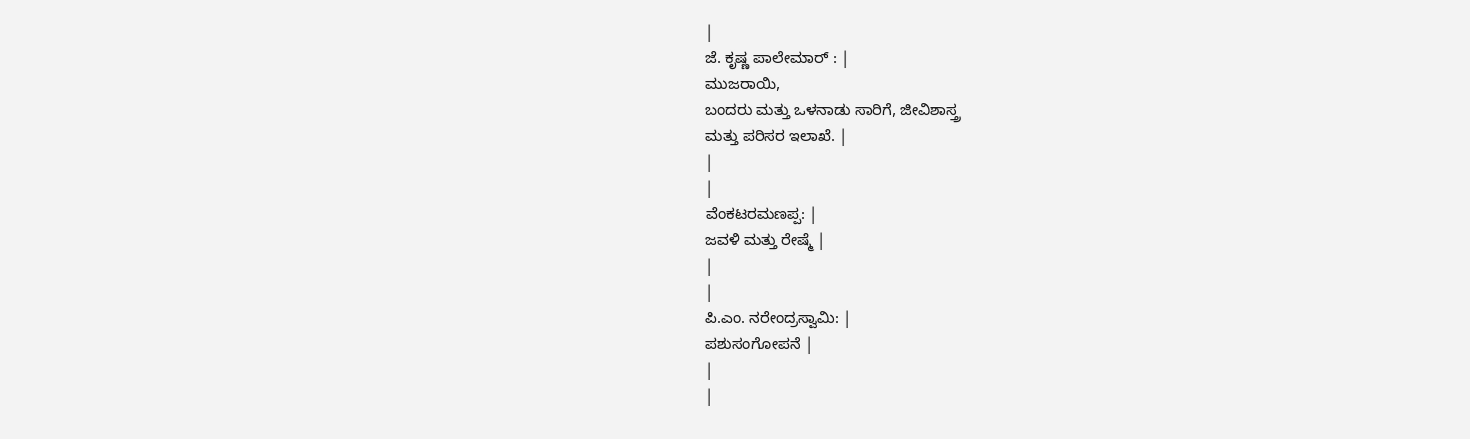|
ಜೆ. ಕೃಷ್ಣ ಪಾಲೇಮಾರ್ : |
ಮುಜರಾಯಿ,
ಬಂದರು ಮತ್ತು ಒಳನಾಡು ಸಾರಿಗೆ, ಜೀವಿಶಾಸ್ತ್ರ
ಮತ್ತು ಪರಿಸರ ಇಲಾಖೆ. |
|
|
ವೆಂಕಟರಮಣಪ್ಪ: |
ಜವಳಿ ಮತ್ತು ರೇಷ್ಮೆ |
|
|
ಪಿ.ಎಂ. ನರೇಂದ್ರಸ್ವಾಮಿ: |
ಪಶುಸಂಗೋಪನೆ |
|
|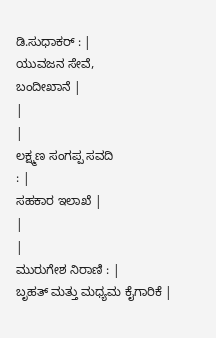ಡಿ.ಸುಧಾಕರ್ : |
ಯುವಜನ ಸೇವೆ,
ಬಂದೀಖಾನೆ |
|
|
ಲಕ್ಷ್ಮಣ ಸಂಗಪ್ಪ ಸವದಿ
: |
ಸಹಕಾರ ಇಲಾಖೆ |
|
|
ಮುರುಗೇಶ ನಿರಾಣಿ : |
ಬೃಹತ್ ಮತ್ತು ಮಧ್ಯಮ ಕೈಗಾರಿಕೆ |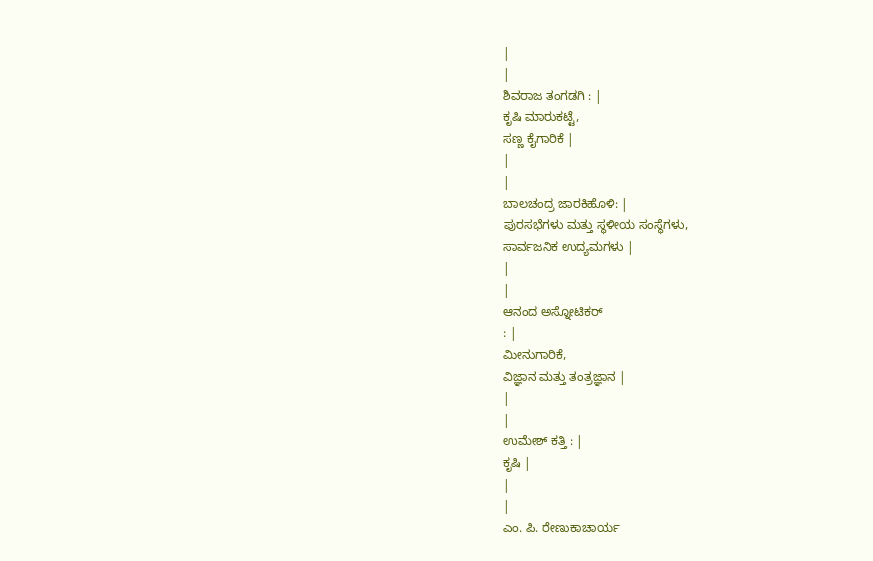|
|
ಶಿವರಾಜ ತಂಗಡಗಿ : |
ಕೃಷಿ ಮಾರುಕಟ್ಟೆ,
ಸಣ್ಣ ಕೈಗಾರಿಕೆ |
|
|
ಬಾಲಚಂದ್ರ ಜಾರಕಿಹೊಳಿ: |
ಪುರಸಭೆಗಳು ಮತ್ತು ಸ್ಥಳೀಯ ಸಂಸ್ಥೆಗಳು,
ಸಾರ್ವಜನಿಕ ಉದ್ಯಮಗಳು |
|
|
ಆನಂದ ಅಸ್ನೋಟಿಕರ್
: |
ಮೀನುಗಾರಿಕೆ,
ವಿಜ್ಞಾನ ಮತ್ತು ತಂತ್ರಜ್ಞಾನ |
|
|
ಉಮೇಶ್ ಕತ್ತಿ : |
ಕೃಷಿ |
|
|
ಎಂ. ಪಿ. ರೇಣುಕಾಚಾರ್ಯ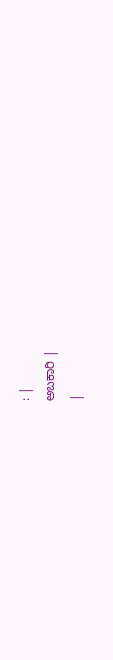: |
ಅಬಕಾರಿ |
|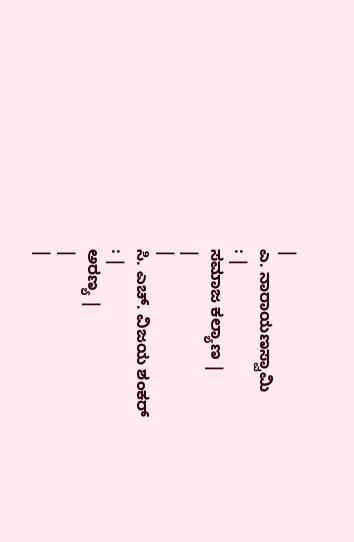|
ಎ. ನಾರಾಯಣಸ್ವಾಮಿ
: |
ಸಮಾಜ ಕಲ್ಯಾಣ |
|
|
ಸಿ. ಎಚ್. ವಿಜಯ ಶಂಕರ್
: |
ಅರಣ್ಯ |
|
|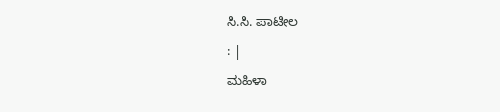ಸಿ.ಸಿ. ಪಾಟೀಲ
: |
ಮಹಿಳಾ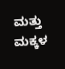ಮತ್ತು ಮಕ್ಕಳ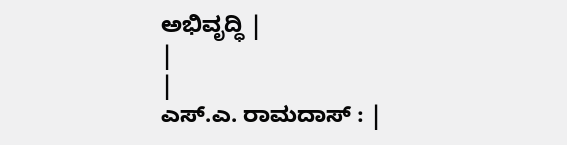ಅಭಿವೃದ್ಧಿ |
|
|
ಎಸ್.ಎ. ರಾಮದಾಸ್ : |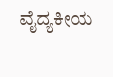ವೈದ್ಯಕೀಯ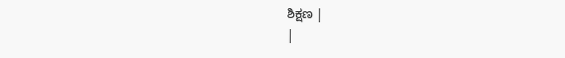ಶಿಕ್ಷಣ |
|